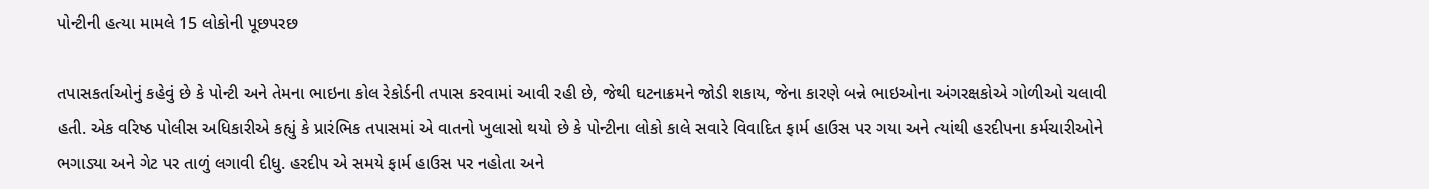પોન્ટીની હત્યા મામલે 15 લોકોની પૂછપરછ

તપાસકર્તાઓનું કહેવું છે કે પોન્ટી અને તેમના ભાઇના કોલ રેકોર્ડની તપાસ કરવામાં આવી રહી છે, જેથી ઘટનાક્રમને જોડી શકાય, જેના કારણે બન્ને ભાઇઓના અંગરક્ષકોએ ગોળીઓ ચલાવી હતી. એક વરિષ્ઠ પોલીસ અધિકારીએ કહ્યું કે પ્રારંભિક તપાસમાં એ વાતનો ખુલાસો થયો છે કે પોન્ટીના લોકો કાલે સવારે વિવાદિત ફાર્મ હાઉસ પર ગયા અને ત્યાંથી હરદીપના કર્મચારીઓને ભગાડ્યા અને ગેટ પર તાળું લગાવી દીધુ. હરદીપ એ સમયે ફાર્મ હાઉસ પર નહોતા અને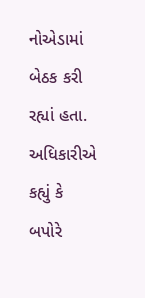નોએડામાં બેઠક કરી રહ્યાં હતા.
અધિકારીએ કહ્યું કે બપોરે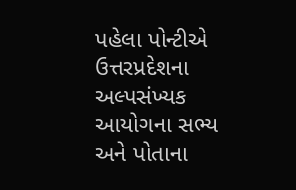પહેલા પોન્ટીએ ઉત્તરપ્રદેશના અલ્પસંખ્યક આયોગના સભ્ય અને પોતાના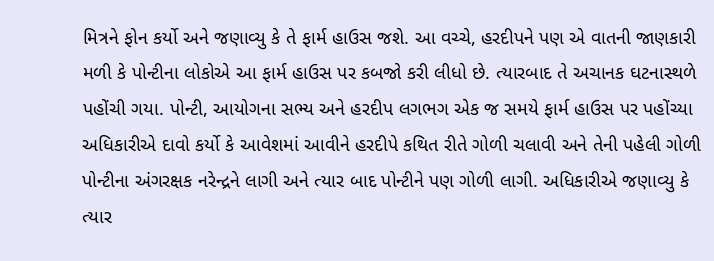મિત્રને ફોન કર્યો અને જણાવ્યુ કે તે ફાર્મ હાઉસ જશે. આ વચ્ચે, હરદીપને પણ એ વાતની જાણકારી મળી કે પોન્ટીના લોકોએ આ ફાર્મ હાઉસ પર કબજો કરી લીધો છે. ત્યારબાદ તે અચાનક ઘટનાસ્થળે પહોંચી ગયા. પોન્ટી, આયોગના સભ્ય અને હરદીપ લગભગ એક જ સમયે ફાર્મ હાઉસ પર પહોંચ્યા
અધિકારીએ દાવો કર્યો કે આવેશમાં આવીને હરદીપે કથિત રીતે ગોળી ચલાવી અને તેની પહેલી ગોળી પોન્ટીના અંગરક્ષક નરેન્દ્રને લાગી અને ત્યાર બાદ પોન્ટીને પણ ગોળી લાગી. અધિકારીએ જણાવ્યુ કે ત્યાર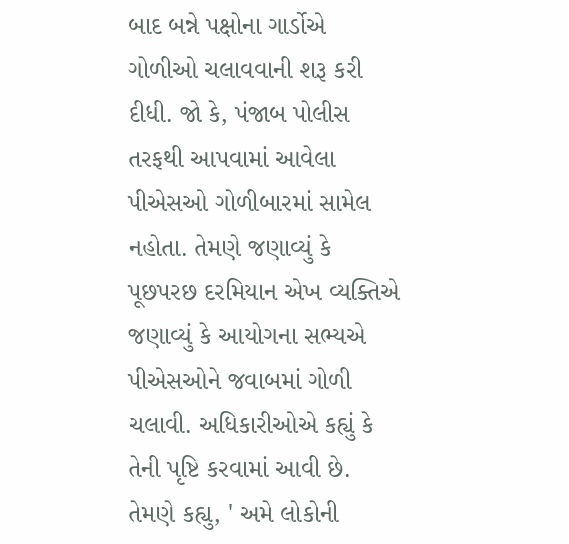બાદ બન્ને પક્ષોના ગાર્ડોએ ગોળીઓ ચલાવવાની શરૂ કરી દીધી. જો કે, પંજાબ પોલીસ તરફથી આપવામાં આવેલા પીએસઓ ગોળીબારમાં સામેલ નહોતા. તેમણે જણાવ્યું કે પૂછપરછ દરમિયાન એખ વ્યક્તિએ જણાવ્યું કે આયોગના સભ્યએ પીએસઓને જવાબમાં ગોળી ચલાવી. અધિકારીઓએ કહ્યું કે તેની પૃષ્ટિ કરવામાં આવી છે.
તેમણે કહ્યુ, ' અમે લોકોની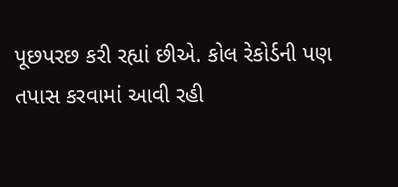પૂછપરછ કરી રહ્યાં છીએ. કોલ રેકોર્ડની પણ તપાસ કરવામાં આવી રહી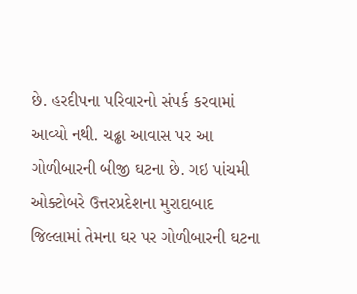છે. હરદીપના પરિવારનો સંપર્ક કરવામાં આવ્યો નથી. ચઢ્ઢા આવાસ પર આ ગોળીબારની બીજી ઘટના છે. ગઇ પાંચમી ઓક્ટોબરે ઉત્તરપ્રદેશના મુરાદાબાદ જિલ્લામાં તેમના ઘર પર ગોળીબારની ઘટના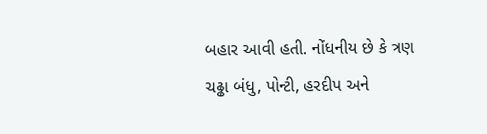બહાર આવી હતી. નોંધનીય છે કે ત્રણ ચઢ્ઢા બંધુ, પોન્ટી, હરદીપ અને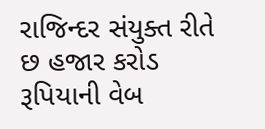રાજિન્દર સંયુક્ત રીતે છ હજાર કરોડ રૂપિયાની વેબ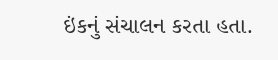ઇંકનું સંચાલન કરતા હતા.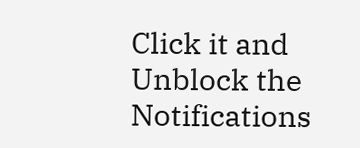Click it and Unblock the Notifications